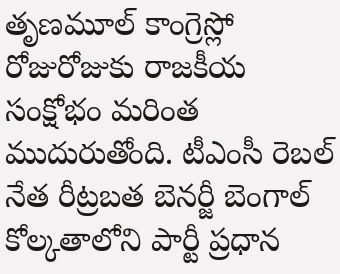తృణమూల్ కాంగ్రెస్లో రోజురోజుకు రాజకీయ సంక్షోభం మరింత ముదురుతోంది. టీఎంసీ రెబల్ నేత రీట్రబత బెనర్జీ బెంగాల్ కోల్కతాలోని పార్టీ ప్రధాన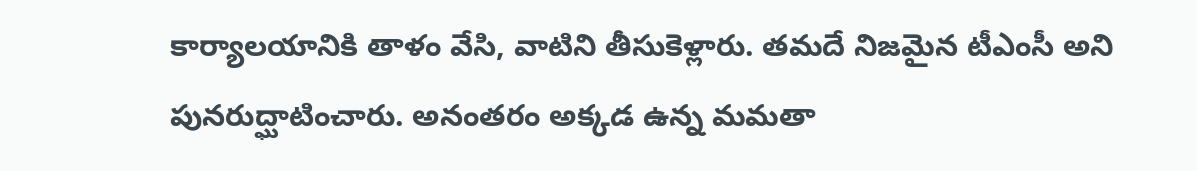కార్యాలయానికి తాళం వేసి, వాటిని తీసుకెళ్లారు. తమదే నిజమైన టీఎంసీ అని పునరుద్ఘాటించారు. అనంతరం అక్కడ ఉన్న మమతా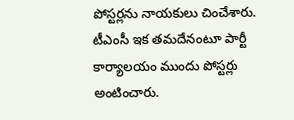పోస్టర్లను నాయకులు చించేశారు. టీఎంసీ ఇక తమదేనంటూ పార్టీ కార్యాలయం ముందు పోస్టర్లు అంటించారు.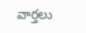వార్తలు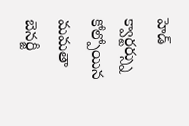హెడ్ క్వార్టర్స్ను కోల్పోయిన మమతా బెనర్జీ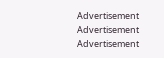Advertisement
Advertisement
Advertisement